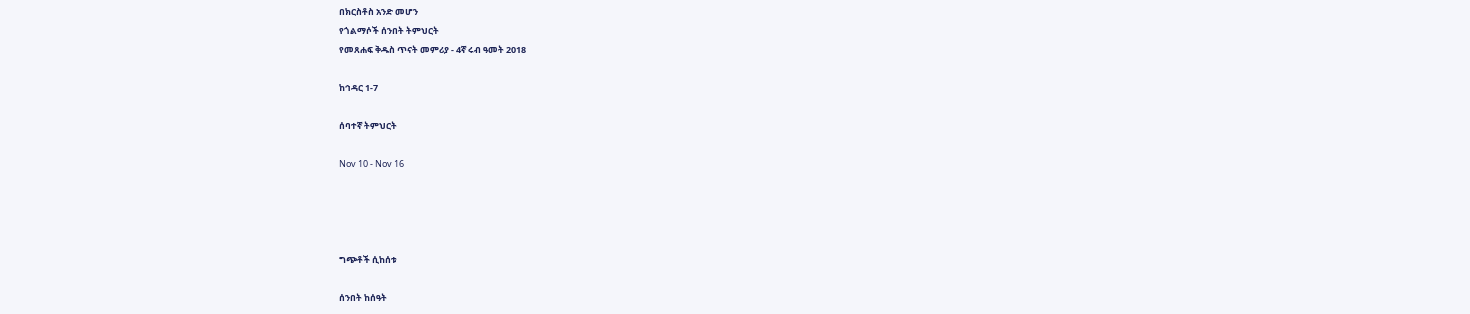በክርስቶስ አንድ መሆን
የጎልማሶች ሰንበት ትምህርት
የመጸሐፍ ቅዱስ ጥናት መምሪያ - 4ኛ ሩብ ዓመት 2018

ከኅዳር 1-7

ሰባተኛ ትምህርት

Nov 10 - Nov 16




ግጭቶች ሲከሰቱ

ሰንበት ከሰዓት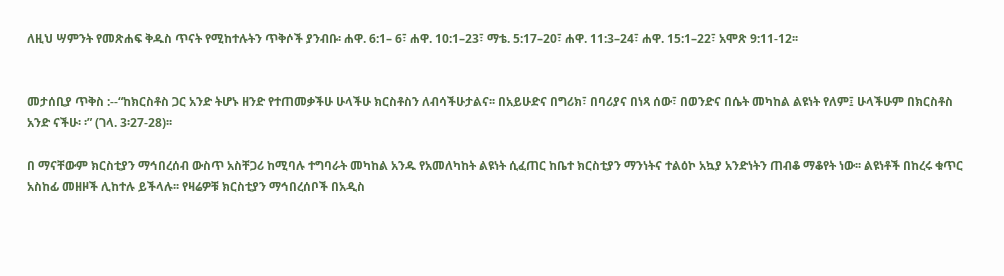ለዚህ ሣምንት የመጽሐፍ ቅዱስ ጥናት የሚከተሉትን ጥቅሶች ያንብቡ፡ ሐዋ. 6:1– 6፣ ሐዋ. 10:1–23፣ ማቴ. 5:17–20፣ ሐዋ. 11:3–24፣ ሐዋ. 15:1–22፣ አሞጽ 9:11-12፡፡


መታሰቢያ ጥቅስ :--“ከክርስቶስ ጋር አንድ ትሆኑ ዘንድ የተጠመቃችሁ ሁላችሁ ክርስቶስን ለብሳችሁታልና፡፡ በአይሁድና በግሪክ፣ በባሪያና በነጻ ሰው፣ በወንድና በሴት መካከል ልዩነት የለም፤ ሁላችሁም በክርስቶስ አንድ ናችሁ፡ ፡” (ገላ. 3፡27-28)፡፡

በ ማናቸውም ክርስቲያን ማኅበረሰብ ውስጥ አስቸጋሪ ከሚባሉ ተግባራት መካከል አንዱ የአመለካከት ልዩነት ሲፈጠር ከቤተ ክርስቲያን ማንነትና ተልዕኮ አኳያ አንድነትን ጠብቆ ማቆየት ነው፡፡ ልዩነቶች በከረሩ ቁጥር አስከፊ መዘዞች ሊከተሉ ይችላሉ፡፡ የዛሬዎቹ ክርስቲያን ማኅበረሰቦች በአዲስ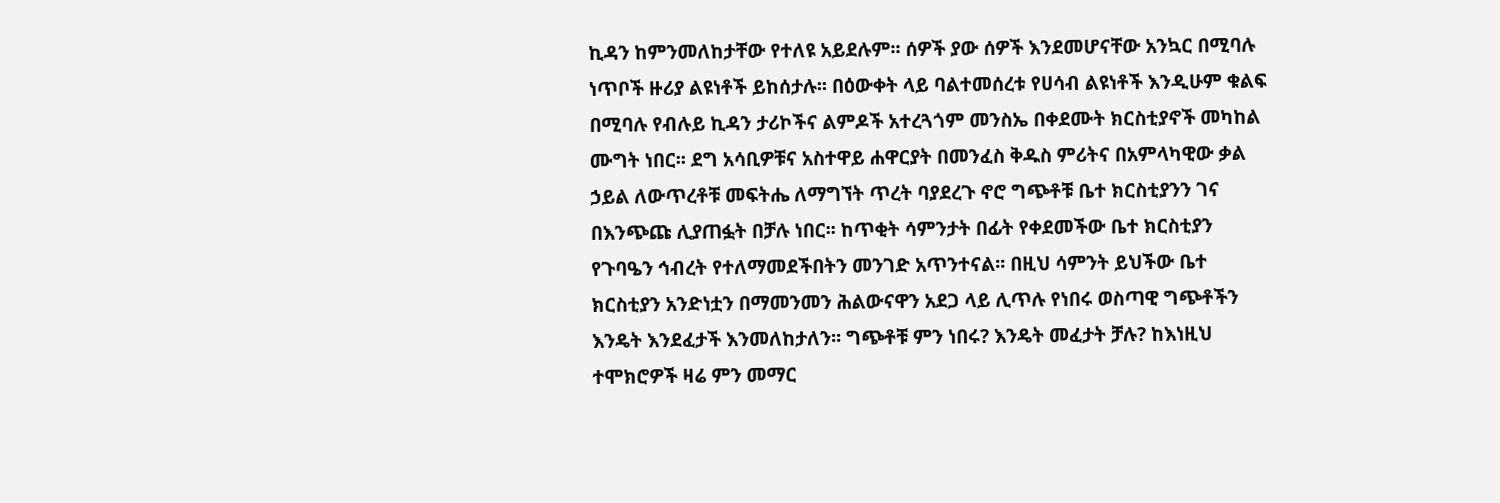ኪዳን ከምንመለከታቸው የተለዩ አይደሉም፡፡ ሰዎች ያው ሰዎች እንደመሆናቸው አንኳር በሚባሉ ነጥቦች ዙሪያ ልዩነቶች ይከሰታሉ፡፡ በዕውቀት ላይ ባልተመሰረቱ የሀሳብ ልዩነቶች እንዲሁም ቁልፍ በሚባሉ የብሉይ ኪዳን ታሪኮችና ልምዶች አተረጓጎም መንስኤ በቀደሙት ክርስቲያኖች መካከል ሙግት ነበር፡፡ ደግ አሳቢዎቹና አስተዋይ ሐዋርያት በመንፈስ ቅዱስ ምሪትና በአምላካዊው ቃል ኃይል ለውጥረቶቹ መፍትሔ ለማግኘት ጥረት ባያደረጉ ኖሮ ግጭቶቹ ቤተ ክርስቲያንን ገና በእንጭጩ ሊያጠፏት በቻሉ ነበር፡፡ ከጥቂት ሳምንታት በፊት የቀደመችው ቤተ ክርስቲያን የጉባዔን ኅብረት የተለማመደችበትን መንገድ አጥንተናል፡፡ በዚህ ሳምንት ይህችው ቤተ ክርስቲያን አንድነቷን በማመንመን ሕልውናዋን አደጋ ላይ ሊጥሉ የነበሩ ወስጣዊ ግጭቶችን እንዴት እንደፈታች እንመለከታለን፡፡ ግጭቶቹ ምን ነበሩ? እንዴት መፈታት ቻሉ? ከእነዚህ ተሞክሮዎች ዛሬ ምን መማር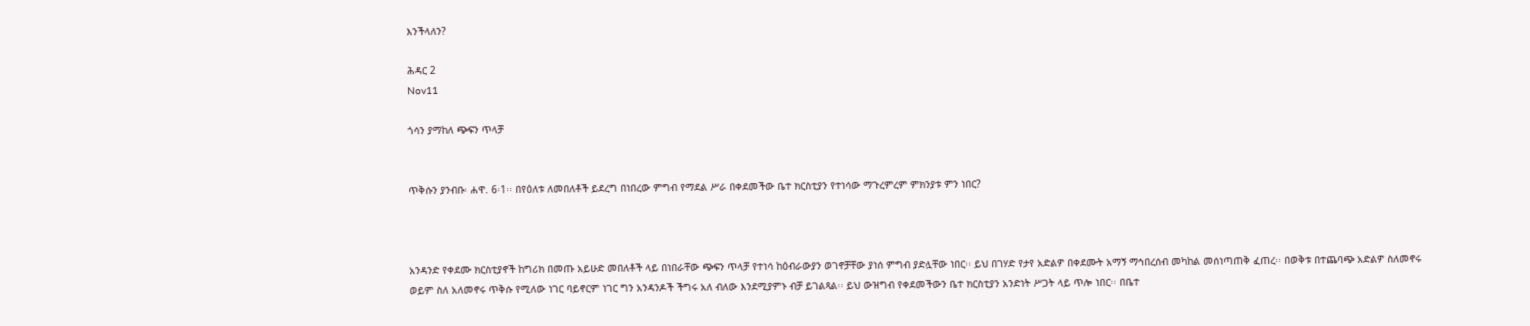እንችላለን?

ሕዳር 2
Nov11

ጎሳን ያማከለ ጭፍን ጥላቻ


ጥቅሱን ያንብቡ፡ ሐዋ. 6፡1፡፡ በየዕለቱ ለመበለቶች ይደረግ በነበረው ምግብ የማደል ሥራ በቀደመችው ቤተ ክርስቲያን የተነሳው ማጉረምረም ምክንያቱ ምን ነበር?



አንዳንድ የቀደሙ ክርስቲያኖች ከግሪክ በመጡ አይሁድ መበለቶች ላይ በነበራቸው ጭፍን ጥላቻ የተነሳ ከዕብራውያን ወገኖቻቸው ያነሰ ምግብ ያድሏቸው ነበር፡፡ ይህ በገሃድ የታየ አድልዎ በቀደሙት አማኝ ማኅበረሰብ መካከል መሰነጣጠቅ ፈጠረ፡፡ በወቅቱ በተጨባጭ አድልዎ ስለመኖሩ ወይም ስለ አለመኖሩ ጥቅሱ የሚለው ነገር ባይኖርም ነገር ግን አንዳንዶች ችግሩ አለ ብለው እንደሚያምኑ ብቻ ይገልጻል፡፡ ይህ ውዝግብ የቀደመችውን ቤተ ክርስቲያን አንድነት ሥጋት ላይ ጥሎ ነበር፡፡ በቤተ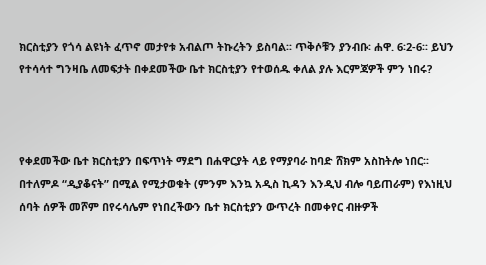ክርስቲያን የጎሳ ልዩነት ፈጥኖ መታየቱ አብልጦ ትኩረትን ይስባል፡፡ ጥቅሶቹን ያንብቡ፡ ሐዋ. 6፡2-6፡፡ ይህን የተሳሳተ ግንዛቤ ለመፍታት በቀደመችው ቤተ ክርስቲያን የተወሰዱ ቀለል ያሉ እርምጃዎች ምን ነበሩ?



የቀደመችው ቤተ ክርስቲያን በፍጥነት ማደግ በሐዋርያት ላይ የማያባራ ከባድ ሸክም አስከትሎ ነበር፡፡ በተለምዶ “ዲያቆናት” በሚል የሚታወቁት (ምንም እንኳ አዲስ ኪዳን እንዲህ ብሎ ባይጠራም) የእነዚህ ሰባት ሰዎች መሾም በየሩሳሌም የነበረችውን ቤተ ክርስቲያን ውጥረት በመቀየር ብዙዎች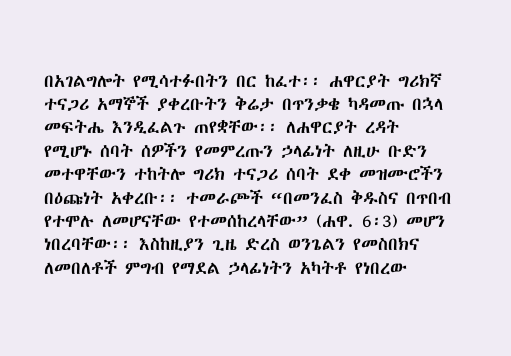በአገልግሎት የሚሳተፉበትን በር ከፈተ፡፡ ሐዋርያት ግሪክኛ ተናጋሪ አማኞች ያቀረቡትን ቅሬታ በጥንቃቄ ካዳመጡ በኋላ መፍትሔ እንዲፈልጉ ጠየቋቸው፡፡ ለሐዋርያት ረዳት የሚሆኑ ሰባት ሰዎችን የመምረጡን ኃላፊነት ለዚሁ ቡድን መተዋቸውን ተከትሎ ግሪክ ተናጋሪ ሰባት ደቀ መዝሙሮችን በዕጩነት አቀረቡ፡፡ ተመራጮች “በመንፈስ ቅዱስና በጥበብ የተሞሉ ለመሆናቸው የተመሰከረላቸው” (ሐዋ. 6፡3) መሆን ነበረባቸው፡፡ እስከዚያን ጊዜ ድረስ ወንጌልን የመስበክና ለመበለቶች ምግብ የማደል ኃላፊነትን አካትቶ የነበረው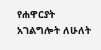የሐዋርያት አገልግሎት ለሁለት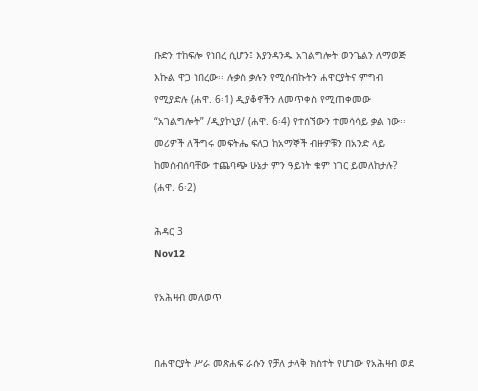ቡድን ተከፍሎ የነበረ ሲሆን፤ እያንዳንዱ አገልግሎት ወንጌልን ለማወጅ እኩል ዋጋ ነበረው፡፡ ሉቃስ ቃሉን የሚሰብኩትን ሐዋርያትና ምግብ የሚያድሉ (ሐዋ. 6፡1) ዲያቆኖችን ለመጥቀስ የሚጠቀመው “አገልግሎት” /ዲያኮኒያ/ (ሐዋ. 6፡4) የተሰኘውን ተመሳሳይ ቃል ነው፡፡ መሪዎች ለችግሩ መፍትሔ ፍለጋ ከአማኞች ብዙዎቹን በአንድ ላይ ከመሰብሰባቸው ተጨባጭ ሁኔታ ምን ዓይነት ቁም ነገር ይመለከታሉ? (ሐዋ. 6፡2)

ሕዳር 3
Nov12

የአሕዛብ መለወጥ


በሐዋርያት ሥራ መጽሐፍ ራሱን የቻለ ታላቅ ክስተት የሆነው የአሕዛብ ወደ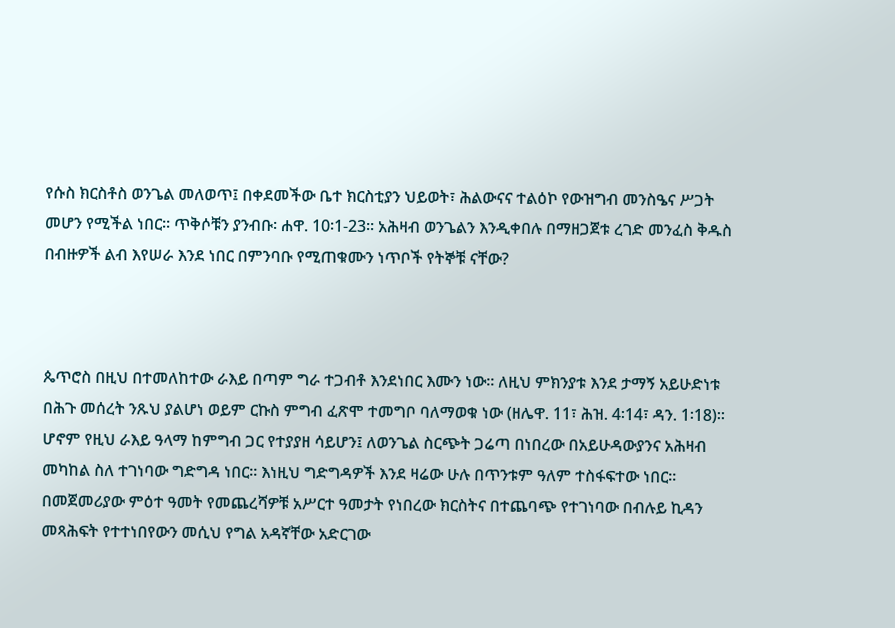የሱስ ክርስቶስ ወንጌል መለወጥ፤ በቀደመችው ቤተ ክርስቲያን ህይወት፣ ሕልውናና ተልዕኮ የውዝግብ መንስዔና ሥጋት መሆን የሚችል ነበር፡፡ ጥቅሶቹን ያንብቡ፡ ሐዋ. 10፡1-23፡፡ አሕዛብ ወንጌልን እንዲቀበሉ በማዘጋጀቱ ረገድ መንፈስ ቅዱስ በብዙዎች ልብ እየሠራ እንደ ነበር በምንባቡ የሚጠቁሙን ነጥቦች የትኞቹ ናቸው?



ጴጥሮስ በዚህ በተመለከተው ራእይ በጣም ግራ ተጋብቶ እንደነበር እሙን ነው፡፡ ለዚህ ምክንያቱ እንደ ታማኝ አይሁድነቱ በሕጉ መሰረት ንጹህ ያልሆነ ወይም ርኩስ ምግብ ፈጽሞ ተመግቦ ባለማወቁ ነው (ዘሌዋ. 11፣ ሕዝ. 4፡14፣ ዳን. 1፡18)፡፡ ሆኖም የዚህ ራእይ ዓላማ ከምግብ ጋር የተያያዘ ሳይሆን፤ ለወንጌል ስርጭት ጋሬጣ በነበረው በአይሁዳውያንና አሕዛብ መካከል ስለ ተገነባው ግድግዳ ነበር፡፡ እነዚህ ግድግዳዎች እንደ ዛሬው ሁሉ በጥንቱም ዓለም ተስፋፍተው ነበር፡፡ በመጀመሪያው ምዕተ ዓመት የመጨረሻዎቹ አሥርተ ዓመታት የነበረው ክርስትና በተጨባጭ የተገነባው በብሉይ ኪዳን መጻሕፍት የተተነበየውን መሲህ የግል አዳኛቸው አድርገው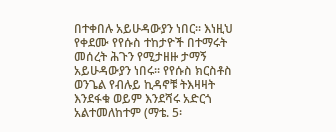በተቀበሉ አይሁዳውያን ነበር፡፡ እነዚህ የቀደሙ የየሱስ ተከታዮች በተማሩት መሰረት ሕጉን የሚታዘዙ ታማኝ አይሁዳውያን ነበሩ፡፡ የየሱስ ክርስቶስ ወንጌል የብሉይ ኪዳኖቹ ትእዛዛት እንደፋቁ ወይም እንደሻሩ አድርጎ አልተመለከተም (ማቴ. 5፡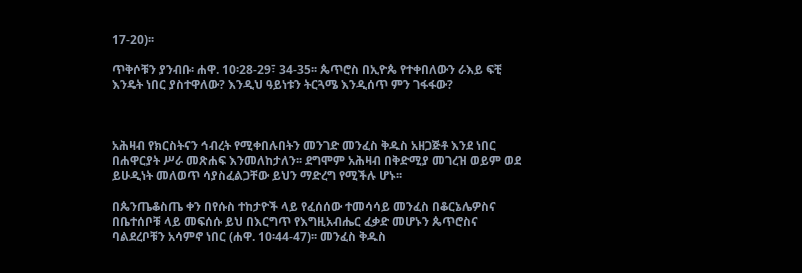17-20)፡፡

ጥቅሶቹን ያንብቡ፡ ሐዋ. 10፡28-29፣ 34-35፡፡ ጴጥሮስ በኢዮጴ የተቀበለውን ራእይ ፍቺ እንዴት ነበር ያስተዋለው? እንዲህ ዓይነቱን ትርጓሜ እንዲሰጥ ምን ገፋፋው?



አሕዛብ የክርስትናን ኅብረት የሚቀበሉበትን መንገድ መንፈስ ቅዱስ አዘጋጅቶ እንደ ነበር በሐዋርያት ሥራ መጽሐፍ እንመለከታለን፡፡ ደግሞም አሕዛብ በቅድሚያ መገረዝ ወይም ወደ ይሁዲነት መለወጥ ሳያስፈልጋቸው ይህን ማድረግ የሚችሉ ሆኑ፡፡

በጴንጤቆስጤ ቀን በየሱስ ተከታዮች ላይ የፈሰሰው ተመሳሳይ መንፈስ በቆርኔሌዎስና በቤተሰቦቹ ላይ መፍሰሱ ይህ በእርግጥ የእግዚአብሔር ፈቃድ መሆኑን ጴጥሮስና ባልደረቦቹን አሳምኖ ነበር (ሐዋ. 10፡44-47)፡፡ መንፈስ ቅዱስ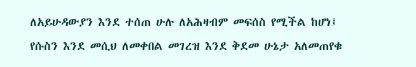ለአይሁዳውያን እንደ ተሰጠ ሁሉ ለአሕዛብም መፍሰስ የሚችል ከሆነ፤ የሱስን እንደ መሲህ ለመቀበል መገረዝ እንደ ቅደመ ሁኔታ አለመጠየቁ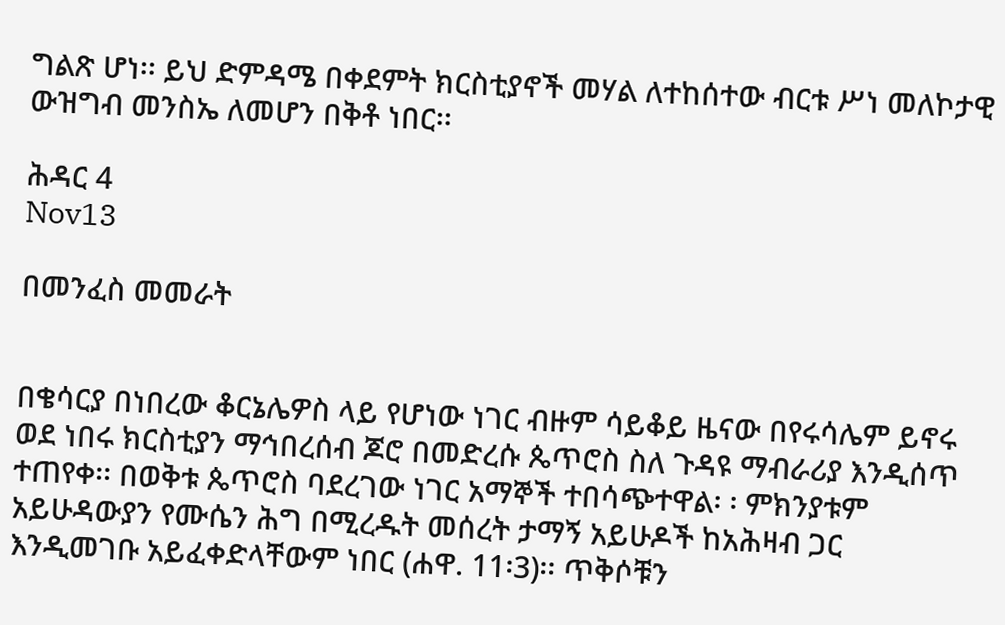ግልጽ ሆነ፡፡ ይህ ድምዳሜ በቀደምት ክርስቲያኖች መሃል ለተከሰተው ብርቱ ሥነ መለኮታዊ ውዝግብ መንስኤ ለመሆን በቅቶ ነበር፡፡

ሕዳር 4
Nov13

በመንፈስ መመራት


በቄሳርያ በነበረው ቆርኔሌዎስ ላይ የሆነው ነገር ብዙም ሳይቆይ ዜናው በየሩሳሌም ይኖሩ ወደ ነበሩ ክርስቲያን ማኅበረሰብ ጆሮ በመድረሱ ጴጥሮስ ስለ ጉዳዩ ማብራሪያ እንዲሰጥ ተጠየቀ፡፡ በወቅቱ ጴጥሮስ ባደረገው ነገር አማኞች ተበሳጭተዋል፡ ፡ ምክንያቱም አይሁዳውያን የሙሴን ሕግ በሚረዱት መሰረት ታማኝ አይሁዶች ከአሕዛብ ጋር እንዲመገቡ አይፈቀድላቸውም ነበር (ሐዋ. 11፡3)፡፡ ጥቅሶቹን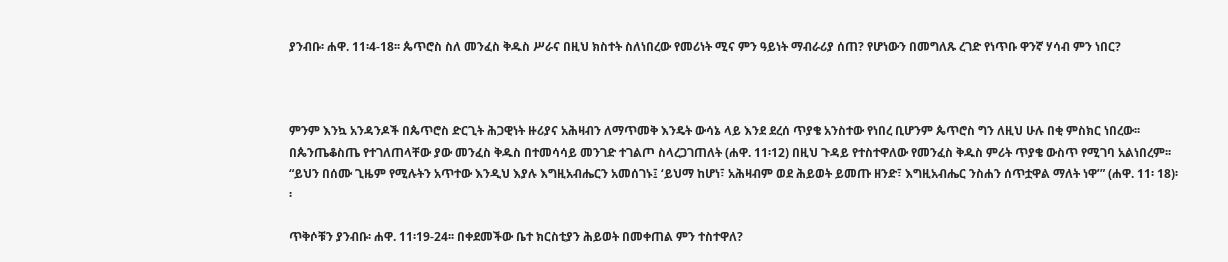ያንብቡ፡ ሐዋ. 11፡4-18፡፡ ጴጥሮስ ስለ መንፈስ ቅዱስ ሥራና በዚህ ክስተት ስለነበረው የመሪነት ሚና ምን ዓይነት ማብራሪያ ሰጠ? የሆነውን በመግለጹ ረገድ የነጥቡ ዋንኛ ሃሳብ ምን ነበር?



ምንም እንኳ አንዳንዶች በጴጥሮስ ድርጊት ሕጋዊነት ዙሪያና አሕዛብን ለማጥመቅ እንዴት ውሳኔ ላይ እንደ ደረሰ ጥያቄ አንስተው የነበረ ቢሆንም ጴጥሮስ ግን ለዚህ ሁሉ በቂ ምስክር ነበረው፡፡ በጴንጤቆስጤ የተገለጠላቸው ያው መንፈስ ቅዱስ በተመሳሳይ መንገድ ተገልጦ ስላረጋገጠለት (ሐዋ. 11፡12) በዚህ ጉዳይ የተስተዋለው የመንፈስ ቅዱስ ምሪት ጥያቄ ውስጥ የሚገባ አልነበረም፡፡ “ይህን በሰሙ ጊዜም የሚሉትን አጥተው እንዲህ እያሉ እግዚአብሔርን አመሰገኑ፤ ‘ይህማ ከሆነ፣ አሕዛብም ወደ ሕይወት ይመጡ ዘንድ፣ እግዚአብሔር ንስሐን ሰጥቷዋል ማለት ነዋ’” (ሐዋ. 11፡ 18)፡፡

ጥቅሶቹን ያንብቡ፡ ሐዋ. 11፡19-24፡፡ በቀደመችው ቤተ ክርስቲያን ሕይወት በመቀጠል ምን ተስተዋለ?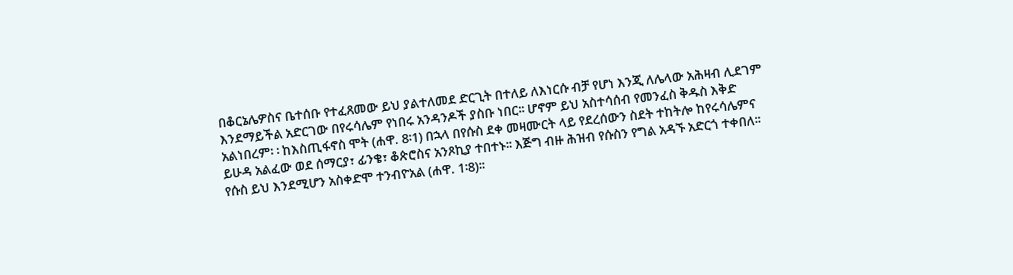በቆርኔሌዎስና ቤተሰቡ የተፈጸመው ይህ ያልተለመደ ድርጊት በተለይ ለእነርሱ ብቻ የሆነ እንጂ ለሌላው አሕዛብ ሊደገም እንደማይችል አድርገው በየሩሳሌም የነበሩ አንዳንዶች ያስቡ ነበር፡፡ ሆኖም ይህ አስተሳሰብ የመንፈስ ቅዱስ እቅድ አልነበረም፡ ፡ ከእስጢፋኖስ ሞት (ሐዋ. 8፡1) በኋላ በየሱስ ደቀ መዛሙርት ላይ የደረሰውን ስደት ተከትሎ ከየሩሳሌምና ይሁዳ አልፈው ወደ ሰማርያ፣ ፊንቄ፣ ቆጵሮስና አንጾኪያ ተበተኑ፡፡ እጅግ ብዙ ሕዝብ የሱስን የግል አዳኙ አድርጎ ተቀበለ፡፡ የሱስ ይህ እንደሚሆን አስቀድሞ ተንብዮአል (ሐዋ. 1፡8)፡፡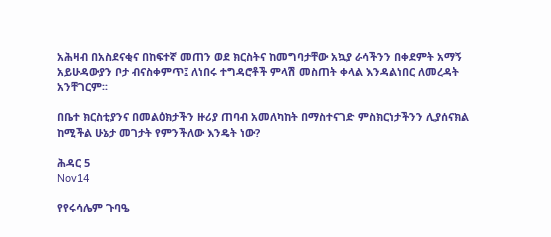አሕዛብ በአስደናቂና በከፍተኛ መጠን ወደ ክርስትና ከመግባታቸው አኳያ ራሳችንን በቀደምት አማኝ አይሁዳውያን ቦታ ብናስቀምጥ፤ ለነበሩ ተግዳሮቶች ምላሽ መስጠት ቀላል እንዳልነበር ለመረዳት አንቸገርም፡፡

በቤተ ክርስቲያንና በመልዕክታችን ዙሪያ ጠባብ አመለካከት በማስተናገድ ምስክርነታችንን ሊያሰናክል ከሚችል ሁኔታ መገታት የምንችለው እንዴት ነው?

ሕዳር 5
Nov14

የየሩሳሌም ጉባዔ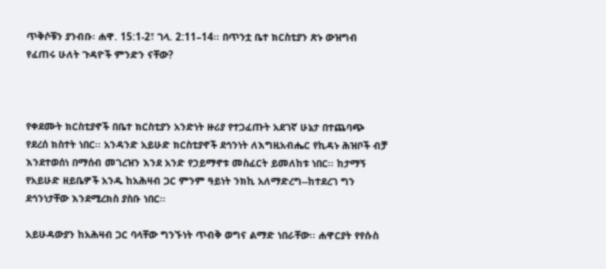ጥቅሶቹን ያንብቡ፡ ሐዋ. 15:1-2፣ ገላ. 2:11–14፡፡ በጥንቷ ቤተ ክርስቲያን ጽኑ ውዝግብ የፈጠሩ ሁለት ጉዳዮች ምንድን ናቸው?



የቀደሙት ክርስቲያኖች በቤተ ክርስቲያን አንድነት ዙሪያ የተጋፈጡት አደገኛ ሁኔታ በተጨባጭ የደረሰ ክስተት ነበር፡፡ አንዳንድ አይሁድ ክርስቲያኖች ደኅንነት ለእግዚአብሔር የኪዳኑ ሕዝቦች ብቻ እንደተወሰነ በማሰብ መገረዝን እንደ አንድ የኃይማኖቱ መስፈርት ይመለከቱ ነበር፡፡ ከታማኝ የአይሁድ ዘይቤዎች አንዱ ከአሕዛብ ጋር ምንም ዓይነት ንክኪ አለማድረግ--ከተደረገ ግን ደኅንነታቸው እንደሚረክስ ያስቡ ነበር፡፡

አይሁዳውያን ከአሕዛብ ጋር ባላቸው ግንኙነት ጥብቅ ወግና ልማድ ነበራቸው፡፡ ሐዋርያት የየሱስ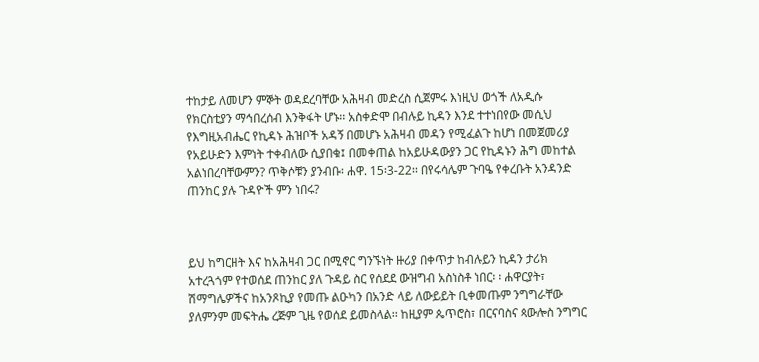ተከታይ ለመሆን ምኞት ወዳደረባቸው አሕዛብ መድረስ ሲጀምሩ እነዚህ ወጎች ለአዲሱ የክርስቲያን ማኅበረሰብ እንቅፋት ሆኑ፡፡ አስቀድሞ በብሉይ ኪዳን እንደ ተተነበየው መሲህ የእግዚአብሔር የኪዳኑ ሕዝቦች አዳኝ በመሆኑ አሕዛብ መዳን የሚፈልጉ ከሆነ በመጀመሪያ የአይሁድን እምነት ተቀብለው ሲያበቁ፤ በመቀጠል ከአይሁዳውያን ጋር የኪዳኑን ሕግ መከተል አልነበረባቸውምን? ጥቅሶቹን ያንብቡ፡ ሐዋ. 15፡3-22፡፡ በየሩሳሌም ጉባዔ የቀረቡት አንዳንድ ጠንከር ያሉ ጉዳዮች ምን ነበሩ?



ይህ ከግርዘት እና ከአሕዛብ ጋር በሚኖር ግንኙነት ዙሪያ በቀጥታ ከብሉይን ኪዳን ታሪክ አተረጓጎም የተወሰደ ጠንከር ያለ ጉዳይ ስር የሰደደ ውዝግብ አስነስቶ ነበር፡ ፡ ሐዋርያት፣ ሽማግሌዎችና ከአንጾኪያ የመጡ ልዑካን በአንድ ላይ ለውይይት ቢቀመጡም ንግግራቸው ያለምንም መፍትሔ ረጅም ጊዜ የወሰደ ይመስላል፡፡ ከዚያም ጴጥሮስ፣ በርናባስና ጳውሎስ ንግግር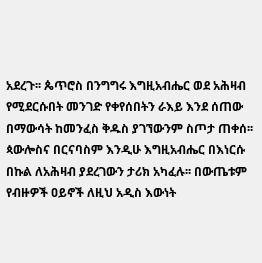አደረጉ፡፡ ጴጥሮስ በንግግሩ እግዚአብሔር ወደ አሕዛብ የሚደርሱበት መንገድ የቀየሰበትን ራእይ እንደ ሰጠው በማውሳት ከመንፈስ ቅዱስ ያገኘውንም ስጦታ ጠቀሰ፡፡ ጳውሎስና በርናባስም እንዲሁ እግዚአብሔር በእነርሱ በኩል ለአሕዛብ ያደረገውን ታሪክ አካፈሉ፡፡ በውጤቱም የብዙዎች ዐይኖች ለዚህ አዲስ እውነት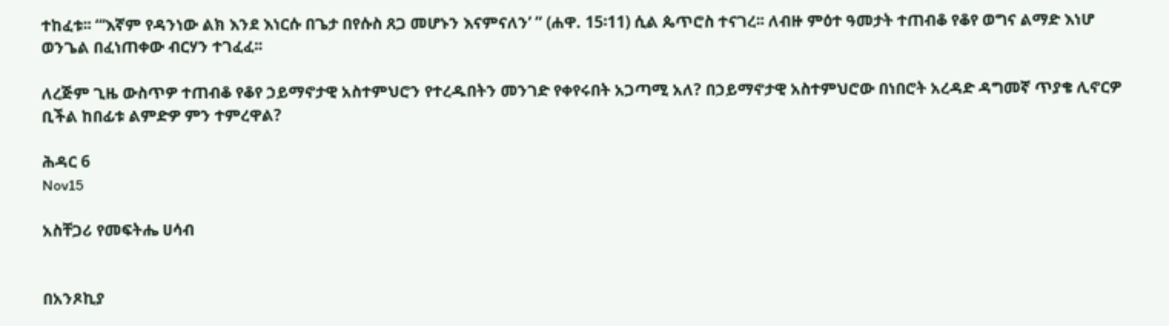ተከፈቱ፡፡ “‘እኛም የዳንነው ልክ እንደ እነርሱ በጌታ በየሱስ ጸጋ መሆኑን እናምናለን’ ” (ሐዋ. 15፡11) ሲል ጴጥሮስ ተናገረ፡፡ ለብዙ ምዕተ ዓመታት ተጠብቆ የቆየ ወግና ልማድ እነሆ ወንጌል በፈነጠቀው ብርሃን ተገፈፈ፡፡

ለረጅም ጊዜ ውስጥዎ ተጠብቆ የቆየ ኃይማኖታዊ አስተምህሮን የተረዱበትን መንገድ የቀየሩበት አጋጣሚ አለ? በኃይማኖታዊ አስተምህሮው በነበሮት አረዳድ ዳግመኛ ጥያቄ ሊኖርዎ ቢችል ከበፊቱ ልምድዎ ምን ተምረዋል?

ሕዳር 6
Nov15

አስቸጋሪ የመፍትሔ ሀሳብ


በአንጾኪያ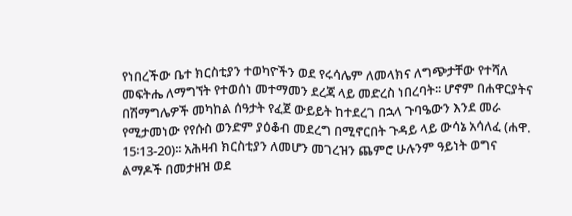የነበረችው ቤተ ክርስቲያን ተወካዮችን ወደ የሩሳሌም ለመላክና ለግጭታቸው የተሻለ መፍትሔ ለማግኘት የተወሰነ መተማመን ደረጃ ላይ መድረስ ነበረባት፡፡ ሆኖም በሐዋርያትና በሽማግሌዎች መካከል ሰዓታት የፈጀ ውይይት ከተደረገ በኋላ ጉባዔውን እንደ መራ የሚታመነው የየሱስ ወንድም ያዕቆብ መደረግ በሚኖርበት ጉዳይ ላይ ውሳኔ አሳለፈ (ሐዋ. 15፡13-20)፡፡ አሕዛብ ክርስቲያን ለመሆን መገረዝን ጨምሮ ሁሉንም ዓይነት ወግና ልማዶች በመታዘዝ ወደ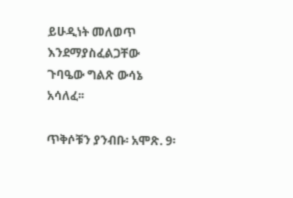ይሁዲነት መለወጥ እንደማያስፈልጋቸው ጉባዔው ግልጽ ውሳኔ አሳለፈ፡፡

ጥቅሶቹን ያንብቡ፡ አሞጽ. 9፡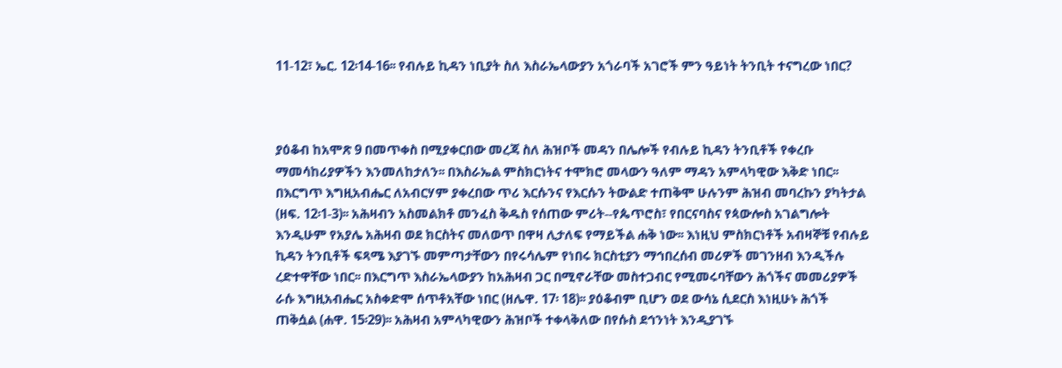11-12፣ ኤር. 12፡14-16፡፡ የብሉይ ኪዳን ነቢያት ስለ እስራኤላውያን አጎራባች አገሮች ምን ዓይነት ትንቢት ተናግረው ነበር?



ያዕቆብ ከአሞጽ 9 በመጥቀስ በሚያቀርበው መረጃ ስለ ሕዝቦች መዳን በሌሎች የብሉይ ኪዳን ትንቢቶች የቀረቡ ማመሳከሪያዎችን እንመለከታለን፡፡ በእስራኤል ምስክርነትና ተሞክሮ መላውን ዓለም ማዳን አምላካዊው እቅድ ነበር፡፡ በእርግጥ እግዚአብሔር ለአብርሃም ያቀረበው ጥሪ እርሱንና የእርሱን ትውልድ ተጠቅሞ ሁሉንም ሕዝብ መባረኩን ያካትታል (ዘፍ. 12፡1-3)፡፡ አሕዛብን አስመልክቶ መንፈስ ቅዱስ የሰጠው ምሪት--የጴጥሮስ፣ የበርናባስና የጳውሎስ አገልግሎት እንዲሁም የአያሌ አሕዛብ ወደ ክርስትና መለወጥ በዋዛ ሊታለፍ የማይችል ሐቅ ነው፡፡ እነዚህ ምስክርነቶች አብዛኞቹ የብሉይ ኪዳን ትንቢቶች ፍጻሜ እያገኙ መምጣታቸውን በየሩሳሌም የነበሩ ክርስቲያን ማኅበረሰብ መሪዎች መገንዘብ እንዲችሉ ረድተዋቸው ነበር፡፡ በእርግጥ እስራኤላውያን ከአሕዛብ ጋር በሚኖራቸው መስተጋብር የሚመሩባቸውን ሕጎችና መመሪያዎች ራሱ እግዚአብሔር አስቀድሞ ሰጥቶአቸው ነበር (ዘሌዋ. 17፡ 18)፡፡ ያዕቆብም ቢሆን ወደ ውሳኔ ሲደርስ እነዚሁኑ ሕጎች ጠቅሷል (ሐዋ. 15፡29)፡፡ አሕዛብ አምላካዊውን ሕዝቦች ተቀላቅለው በየሱስ ደኅንነት እንዲያገኙ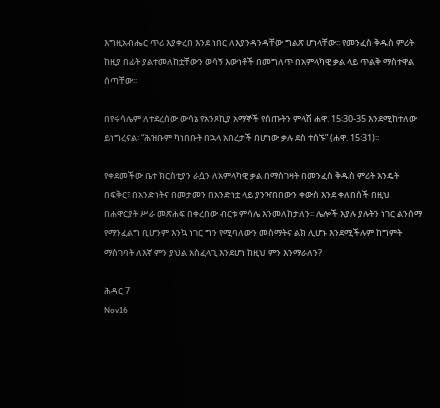እግዚአብሔር ጥሪ እያቀረበ እንደ ነበር ለእያንዳንዳቸው ግልጽ ሆነላቸው፡፡ የመንፈስ ቅዱስ ምሪት ከዚያ በፊት ያልተመለከቷቸውን ወሳኝ እውነቶች በመግለጥ በአምላካዊ ቃል ላይ ጥልቅ ማስተዋል ሰጣቸው፡፡

በየሩሳሌም ለተደረሰው ውሳኔ የአንጾኪያ አማኞች የሰጡትን ምላሽ ሐዋ. 15፡30-35 እንደሚከተለው ይነግረናል፡ “ሕዝቡም ካነበቡት በኋላ አበረታች በሆነው ቃሉ ደስ ተሰኙ” (ሐዋ. 15፡31)፡፡

የቀደመችው ቤተ ክርስቲያን ራሷን ለአምላካዊ ቃል በማስገዛት በመንፈስ ቅዱስ ምሪት እንዴት በፍቅር፣ በአንድነትና በመታመን በአንድነቷ ላይ ያንዣበበውን ቀውስ እንደ ቀለበሰች በዚህ በሐዋርያት ሥራ መጽሐፍ በቀረበው ብርቱ ምሳሌ እንመለከታለን፡፡ ሌሎች እያሉ ያሉትን ነገር ልንሰማ የማንፈልግ ቢሆንም እንኳ ነገር ግን የሚባለውን መስማትና ልክ ሊሆኑ እንደሚችሉም ከግምት ማስገባት ለእኛ ምን ያህል አስፈላጊ እንደሆነ ከዚህ ምን እንማራለን?

ሕዳር 7
Nov16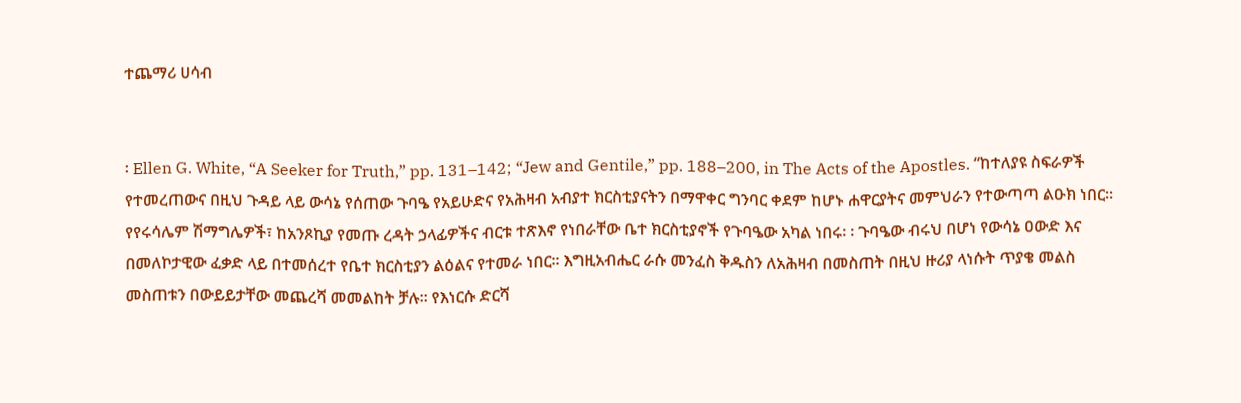ተጨማሪ ሀሳብ


፡ Ellen G. White, “A Seeker for Truth,” pp. 131–142; “Jew and Gentile,” pp. 188–200, in The Acts of the Apostles. “ከተለያዩ ስፍራዎች የተመረጠውና በዚህ ጉዳይ ላይ ውሳኔ የሰጠው ጉባዔ የአይሁድና የአሕዛብ አብያተ ክርስቲያናትን በማዋቀር ግንባር ቀደም ከሆኑ ሐዋርያትና መምህራን የተውጣጣ ልዑክ ነበር፡፡ የየሩሳሌም ሽማግሌዎች፣ ከአንጾኪያ የመጡ ረዳት ኃላፊዎችና ብርቱ ተጽእኖ የነበራቸው ቤተ ክርስቲያኖች የጉባዔው አካል ነበሩ፡ ፡ ጉባዔው ብሩህ በሆነ የውሳኔ ዐውድ እና በመለኮታዊው ፈቃድ ላይ በተመሰረተ የቤተ ክርስቲያን ልዕልና የተመራ ነበር፡፡ እግዚአብሔር ራሱ መንፈስ ቅዱስን ለአሕዛብ በመስጠት በዚህ ዙሪያ ላነሱት ጥያቄ መልስ መስጠቱን በውይይታቸው መጨረሻ መመልከት ቻሉ፡፡ የእነርሱ ድርሻ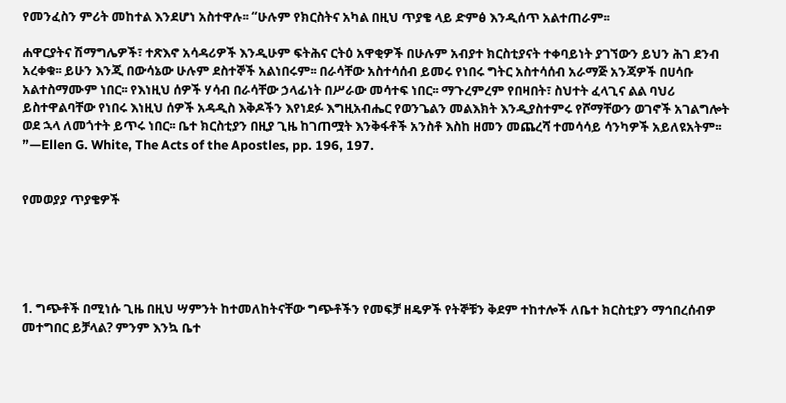የመንፈስን ምሪት መከተል እንደሆነ አስተዋሉ፡፡ “ሁሉም የክርስትና አካል በዚህ ጥያቄ ላይ ድምፅ እንዲሰጥ አልተጠራም፡፡

ሐዋርያትና ሽማግሌዎች፣ ተጽእኖ አሳዳሪዎች እንዲሁም ፍትሕና ርትዕ አዋቂዎች በሁሉም አብያተ ክርስቲያናት ተቀባይነት ያገኘውን ይህን ሕገ ደንብ አረቀቁ፡፡ ይሁን እንጂ በውሳኔው ሁሉም ደስተኞች አልነበሩም፡፡ በራሳቸው አስተሳሰብ ይመሩ የነበሩ ግትር አስተሳሰብ አራማጅ አንጃዎች በሀሳቡ አልተስማሙም ነበር፡፡ የእነዚህ ሰዎች ሃሳብ በራሳቸው ኃላፊነት በሥራው መሳተፍ ነበር፡፡ ማጉረምረም የበዛበት፣ ስህተት ፈላጊና ልል ባህሪ ይስተዋልባቸው የነበሩ እነዚህ ሰዎች አዳዲስ እቅዶችን እየነደፉ እግዚአብሔር የወንጌልን መልእክት እንዲያስተምሩ የሾማቸውን ወገኖች አገልግሎት ወደ ኋላ ለመጎተት ይጥሩ ነበር፡፡ ቤተ ክርስቲያን በዚያ ጊዜ ከገጠሟት እንቅፋቶች አንስቶ እስከ ዘመን መጨረሻ ተመሳሳይ ሳንካዎች አይለዩአትም፡፡”—Ellen G. White, The Acts of the Apostles, pp. 196, 197.


የመወያያ ጥያቄዎች





1. ግጭቶች በሚነሱ ጊዜ በዚህ ሣምንት ከተመለከትናቸው ግጭቶችን የመፍቻ ዘዴዎች የትኞቹን ቅደም ተከተሎች ለቤተ ክርስቲያን ማኅበረሰብዎ መተግበር ይቻላል? ምንም እንኳ ቤተ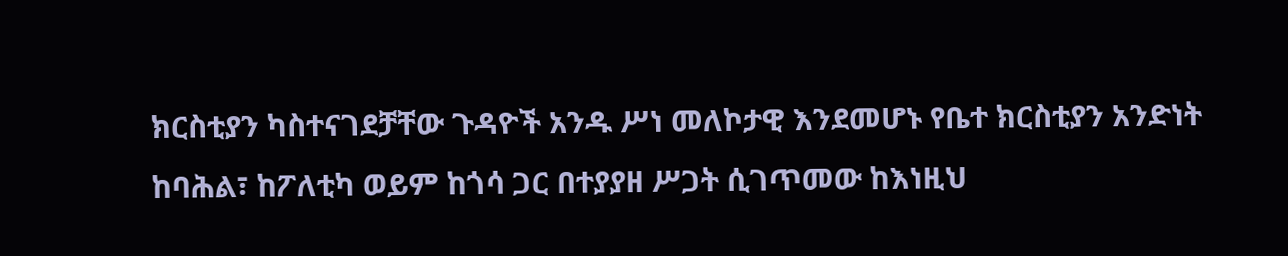ክርስቲያን ካስተናገደቻቸው ጉዳዮች አንዱ ሥነ መለኮታዊ እንደመሆኑ የቤተ ክርስቲያን አንድነት ከባሕል፣ ከፖለቲካ ወይም ከጎሳ ጋር በተያያዘ ሥጋት ሲገጥመው ከእነዚህ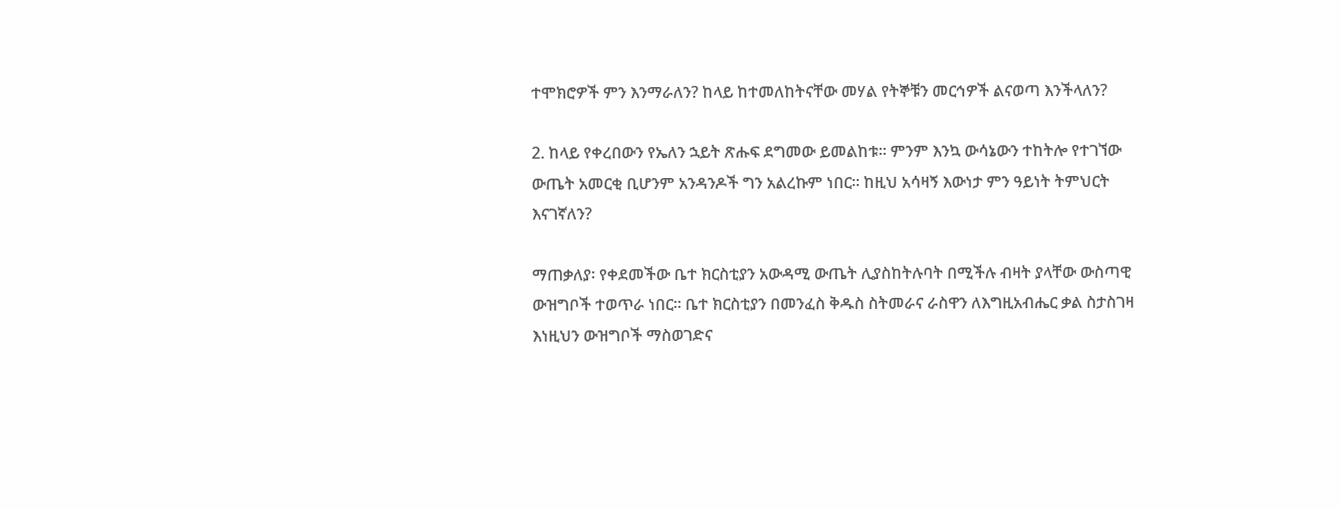ተሞክሮዎች ምን እንማራለን? ከላይ ከተመለከትናቸው መሃል የትኞቹን መርኅዎች ልናወጣ እንችላለን?

2. ከላይ የቀረበውን የኤለን ኋይት ጽሑፍ ደግመው ይመልከቱ፡፡ ምንም እንኳ ውሳኔውን ተከትሎ የተገኘው ውጤት አመርቂ ቢሆንም አንዳንዶች ግን አልረኩም ነበር፡፡ ከዚህ አሳዛኝ እውነታ ምን ዓይነት ትምህርት እናገኛለን?

ማጠቃለያ፡ የቀደመችው ቤተ ክርስቲያን አውዳሚ ውጤት ሊያስከትሉባት በሚችሉ ብዛት ያላቸው ውስጣዊ ውዝግቦች ተወጥራ ነበር፡፡ ቤተ ክርስቲያን በመንፈስ ቅዱስ ስትመራና ራስዋን ለእግዚአብሔር ቃል ስታስገዛ እነዚህን ውዝግቦች ማስወገድና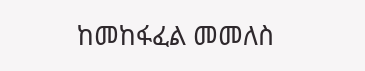ከመከፋፈል መመለስ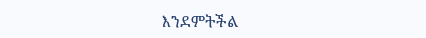እንደምትችል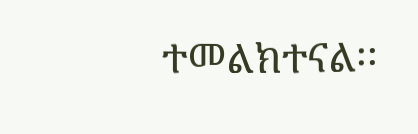ተመልክተናል፡፡